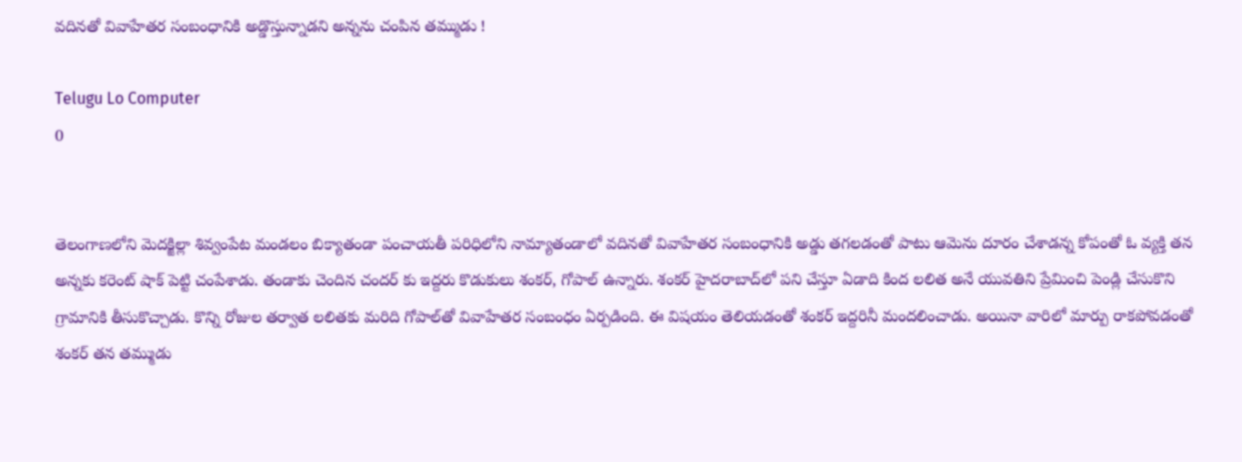వదినతో వివాహేతర సంబంధానికి అడ్డొస్తున్నాడని అన్నను చంపిన తమ్ముడు !

Telugu Lo Computer
0


తెలంగాణలోని మెదక్జిల్లా శివ్వంపేట మండలం బిక్యాతండా పంచాయతీ పరిధిలోని నామ్యాతండాలో వదినతో వివాహేతర సంబంధానికి అడ్డు తగలడంతో పాటు ఆమెను దూరం చేశాడన్న కోపంతో ఓ వ్యక్తి తన అన్నకు కరెంట్‌ షాక్‌ పెట్టి చంపేశాడు. తండాకు చెందిన చందర్‌ కు ఇద్దరు కొడుకులు శంకర్‌, గోపాల్ ఉన్నారు. శంకర్‌ హైదరాబాద్‌లో పని చేస్తూ ఏడాది కింద లలిత అనే యువతిని ప్రేమించి పెండ్లి చేసుకొని గ్రామానికి తీసుకొచ్చాడు. కొన్ని రోజుల తర్వాత లలితకు మరిది గోపాల్‌తో వివాహేతర సంబంధం ఏర్పడింది. ఈ విషయం తెలియడంతో శంకర్‌ ఇద్దరినీ మందలించాడు. అయినా వారిలో మార్పు రాకపోవడంతో శంకర్‌ తన తమ్ముడు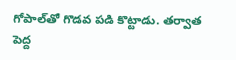గోపాల్‌తో గొడవ పడి కొట్టాడు. తర్వాత పెద్ద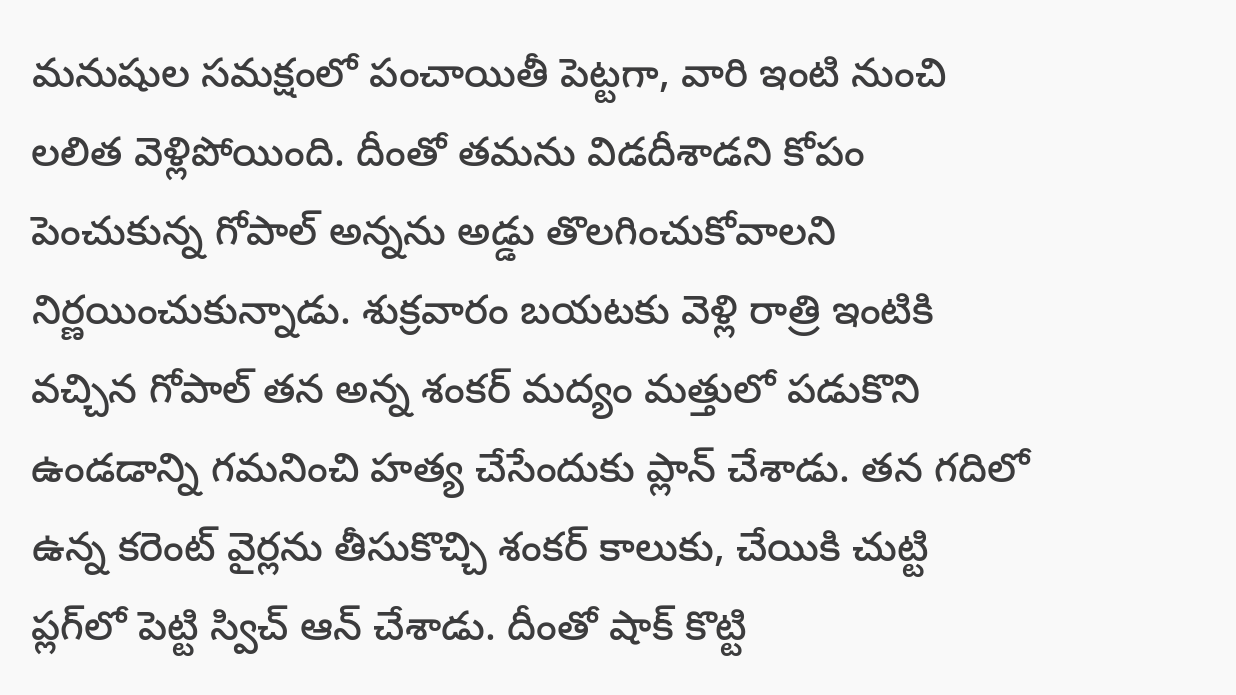మనుషుల సమక్షంలో పంచాయితీ పెట్టగా, వారి ఇంటి నుంచి లలిత వెళ్లిపోయింది. దీంతో తమను విడదీశాడని కోపం పెంచుకున్న గోపాల్‌ అన్నను అడ్డు తొలగించుకోవాలని నిర్ణయించుకున్నాడు. శుక్రవారం బయటకు వెళ్లి రాత్రి ఇంటికి వచ్చిన గోపాల్‌ తన అన్న శంకర్‌ మద్యం మత్తులో పడుకొని ఉండడాన్ని గమనించి హత్య చేసేందుకు ప్లాన్‌ చేశాడు. తన గదిలో ఉన్న కరెంట్‌ వైర్లను తీసుకొచ్చి శంకర్‌ కాలుకు, చేయికి చుట్టి ప్లగ్‌లో పెట్టి స్విచ్‌ ఆన్‌ చేశాడు. దీంతో షాక్‌ కొట్టి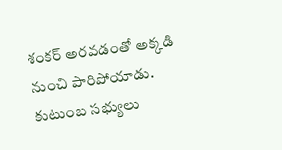శంకర్‌ అరవడంతో అక్కడి నుంచి పారిపోయాడు. కుటుంబ సభ్యులు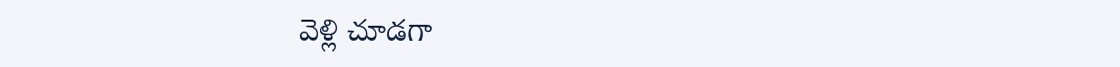వెళ్లి చూడగా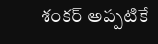శంకర్‌ అప్పటికే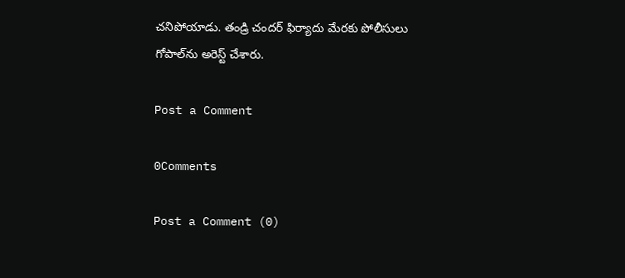చనిపోయాడు. తండ్రి చందర్‌ ఫిర్యాదు మేరకు పోలీసులు గోపాల్‌ను అరెస్ట్‌ చేశారు.

Post a Comment

0Comments

Post a Comment (0)